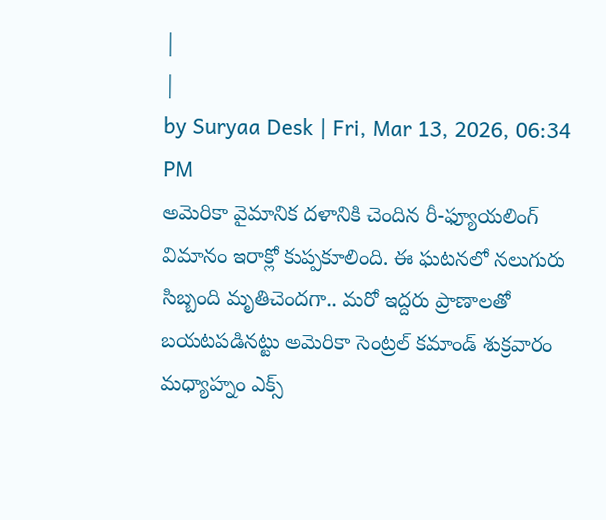|
|
by Suryaa Desk | Fri, Mar 13, 2026, 06:34 PM
అమెరికా వైమానిక దళానికి చెందిన రీ-ఫ్యూయలింగ్ విమానం ఇరాక్లో కుప్పకూలింది. ఈ ఘటనలో నలుగురు సిబ్బంది మృతిచెందగా.. మరో ఇద్దరు ప్రాణాలతో బయటపడినట్టు అమెరికా సెంట్రల్ కమాండ్ శుక్రవారం మధ్యాహ్నం ఎక్స్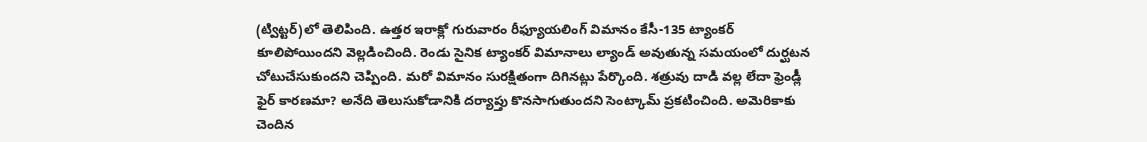(ట్విట్టర్)లో తెలిపింది. ఉత్తర ఇరాక్లో గురువారం రీఫ్యూయలింగ్ విమానం కేసీ-135 ట్యాంకర్ కూలిపోయిందని వెల్లడించింది. రెండు సైనిక ట్యాంకర్ విమానాలు ల్యాండ్ అవుతున్న సమయంలో దుర్ఘటన చోటుచేసుకుందని చెప్పింది. మరో విమానం సురక్షితంగా దిగినట్లు పేర్కొంది. శత్రువు దాడి వల్ల లేదా ఫ్రెండ్లీ ఫైర్ కారణమా? అనేది తెలుసుకోడానికి దర్యాప్తు కొనసాగుతుందని సెంట్కామ్ ప్రకటించింది. అమెరికాకు చెందిన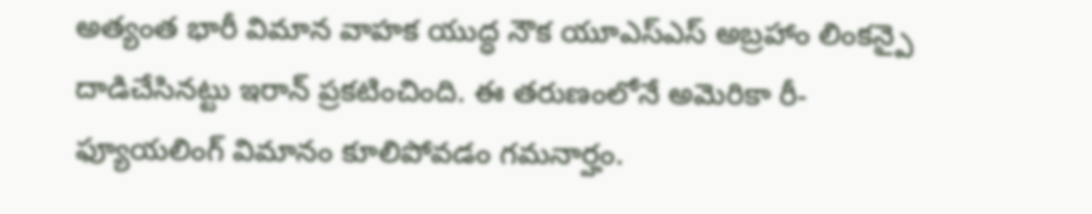అత్యంత భారీ విమాన వాహక యుద్ధ నౌక యూఎస్ఎస్ అబ్రహాం లింకన్పై దాడిచేసినట్టు ఇరాన్ ప్రకటించింది. ఈ తరుణంలోనే అమెరికా రీ- ఫ్యూయలింగ్ విమానం కూలిపోవడం గమనార్హం.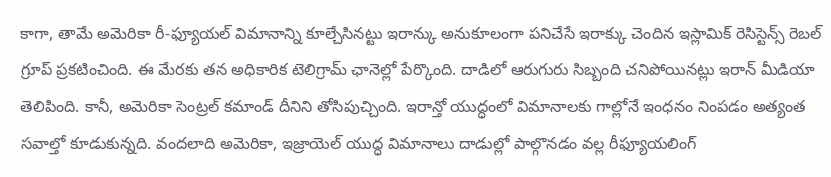కాగా, తామే అమెరికా రీ-ఫ్యూయల్ విమానాన్ని కూల్చేసినట్టు ఇరాన్కు అనుకూలంగా పనిచేసే ఇరాక్కు చెందిన ఇస్లామిక్ రెసిస్టెన్స్ రెబల్ గ్రూప్ ప్రకటించింది. ఈ మేరకు తన అధికారిక టెలిగ్రామ్ ఛానెల్లో పేర్కొంది. దాడిలో ఆరుగురు సిబ్బంది చనిపోయినట్లు ఇరాన్ మీడియా తెలిపింది. కానీ, అమెరికా సెంట్రల్ కమాండ్ దీనిని తోసిపుచ్చింది. ఇరాన్తో యుద్ధంలో విమానాలకు గాల్లోనే ఇంధనం నింపడం అత్యంత సవాల్తో కూడుకున్నది. వందలాది అమెరికా, ఇజ్రాయెల్ యుద్ధ విమానాలు దాడుల్లో పాల్గొనడం వల్ల రీఫ్యూయలింగ్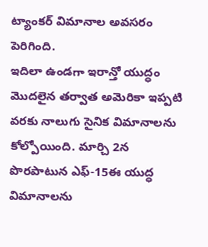ట్యాంకర్ విమానాల అవసరం పెరిగింది.
ఇదిలా ఉండగా ఇరాన్తో యుద్ధం మొదలైన తర్వాత అమెరికా ఇప్పటి వరకు నాలుగు సైనిక విమానాలను కోల్పోయింది. మార్చి 2న పొరపాటున ఎఫ్-15ఈ యుద్ధ విమానాలను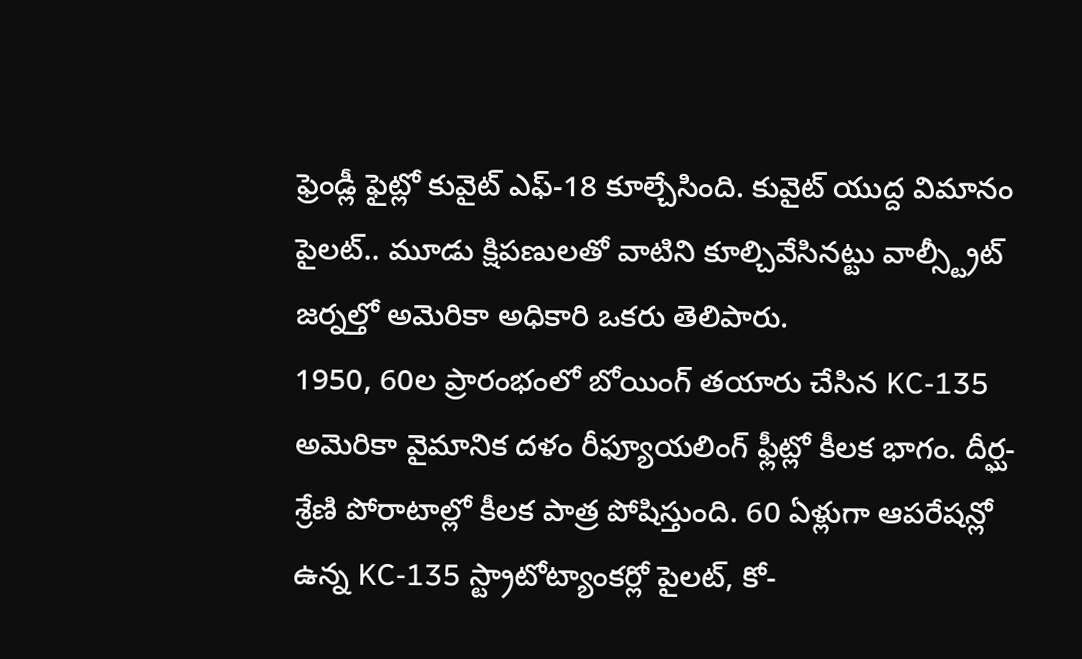ఫ్రెండ్లీ ఫైట్లో కువైట్ ఎఫ్-18 కూల్చేసింది. కువైట్ యుద్ద విమానం పైలట్.. మూడు క్షిపణులతో వాటిని కూల్చివేసినట్టు వాల్స్ట్రీట్ జర్నల్తో అమెరికా అధికారి ఒకరు తెలిపారు.
1950, 60ల ప్రారంభంలో బోయింగ్ తయారు చేసిన KC-135 అమెరికా వైమానిక దళం రీఫ్యూయలింగ్ ఫ్లీట్లో కీలక భాగం. దీర్ఘ-శ్రేణి పోరాటాల్లో కీలక పాత్ర పోషిస్తుంది. 60 ఏళ్లుగా ఆపరేషన్లో ఉన్న KC-135 స్ట్రాటోట్యాంకర్లో పైలట్, కో-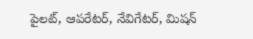పైలట్, ఆపరేటర్, నేవిగేటర్, మిషన్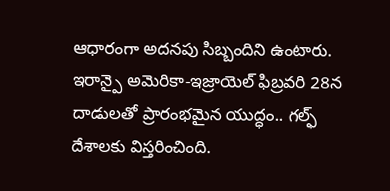ఆధారంగా అదనపు సిబ్బందిని ఉంటారు.
ఇరాన్పై అమెరికా-ఇజ్రాయెల్ ఫిబ్రవరి 28న దాడులతో ప్రారంభమైన యుద్ధం.. గల్ఫ్ దేశాలకు విస్తరించింది.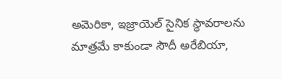అమెరికా, ఇజ్రాయెల్ సైనిక స్థావరాలను మాత్రమే కాకుండా సౌదీ అరేబియా,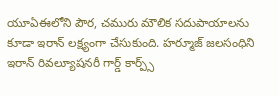యూఏఈలోని పౌర, చమురు మౌలిక సదుపాయాలను కూడా ఇరాన్ లక్ష్యంగా చేసుకుంది. హర్మూజ్ జలసంధిని ఇరాన్ రివల్యూషనరీ గార్డ్ కార్ప్స్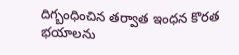దిగ్బంధించిన తర్వాత ఇంధన కొరత భయాలను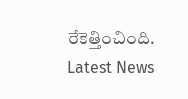రేకెత్తించింది.
Latest News